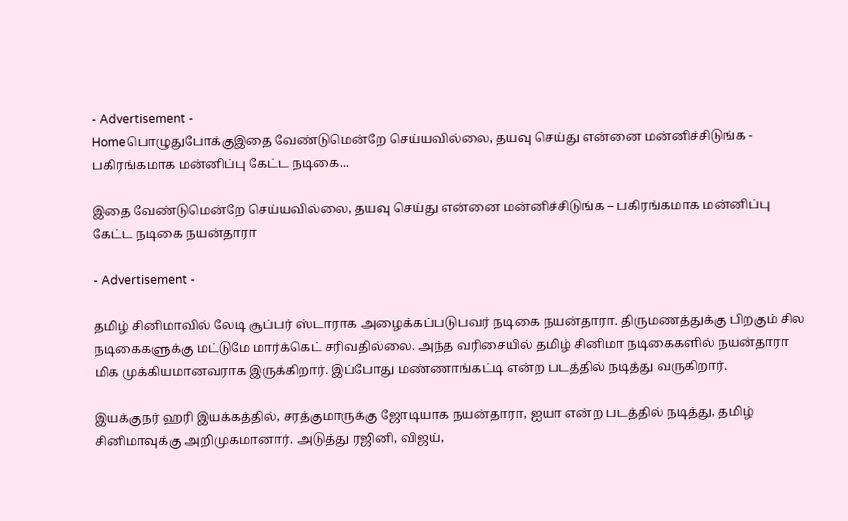- Advertisement -
Homeபொழுதுபோக்குஇதை வேண்டுமென்றே செய்யவில்லை, தயவு செய்து என்னை மன்னிச்சிடுங்க - பகிரங்கமாக மன்னிப்பு கேட்ட நடிகை...

இதை வேண்டுமென்றே செய்யவில்லை, தயவு செய்து என்னை மன்னிச்சிடுங்க – பகிரங்கமாக மன்னிப்பு கேட்ட நடிகை நயன்தாரா

- Advertisement -

தமிழ் சினிமாவில் லேடி சூப்பர் ஸ்டாராக அழைக்கப்படுபவர் நடிகை நயன்தாரா. திருமணத்துக்கு பிறகும் சில நடிகைகளுக்கு மட்டுமே மார்க்கெட் சரிவதில்லை. அந்த வரிசையில் தமிழ் சினிமா நடிகைகளில் நயன்தாரா மிக முக்கியமானவராக இருக்கிறார். இப்போது மண்ணாங்கட்டி என்ற படத்தில் நடித்து வருகிறார்.

இயக்குநர் ஹரி இயக்கத்தில், சரத்குமாருக்கு ஜோடியாக நயன்தாரா, ஐயா என்ற படத்தில் நடித்து, தமிழ் சினிமாவுக்கு அறிமுகமானார். அடுத்து ரஜினி, விஜய்,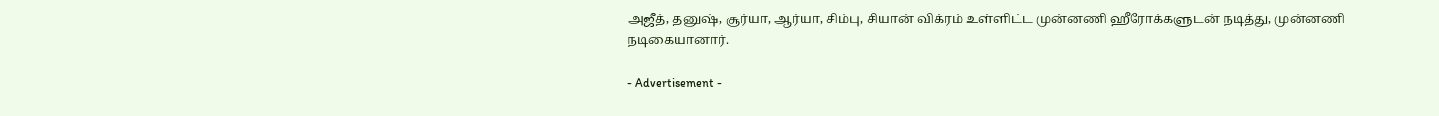அஜீத், தனுஷ், சூர்யா, ஆர்யா, சிம்பு, சியான் விக்ரம் உள்ளிட்ட முன்னணி ஹீரோக்களுடன் நடித்து, முன்னணி நடிகையானார்.

- Advertisement -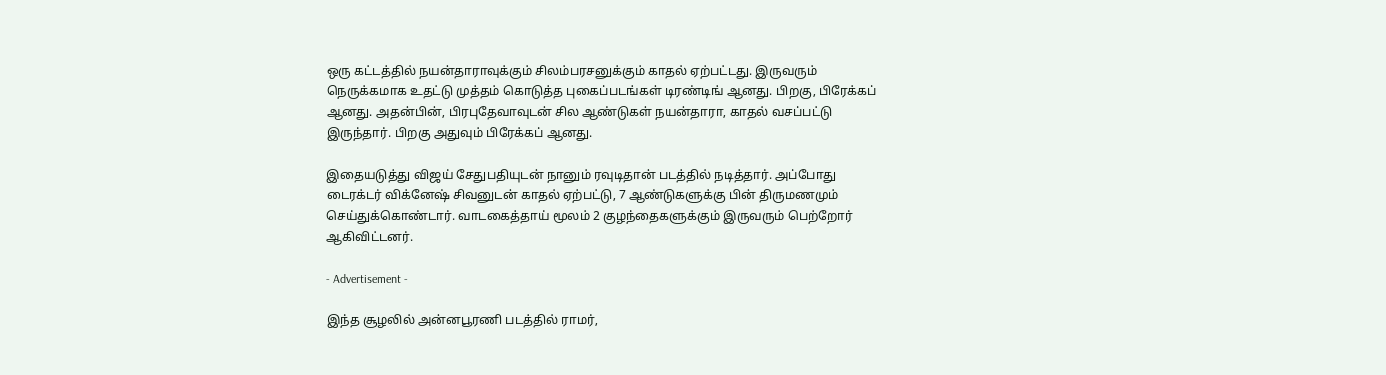ஒரு கட்டத்தில் நயன்தாராவுக்கும் சிலம்பரசனுக்கும் காதல் ஏற்பட்டது. இருவரும் நெருக்கமாக உதட்டு முத்தம் கொடுத்த புகைப்படங்கள் டிரண்டிங் ஆனது. பிறகு, பிரேக்கப் ஆனது. அதன்பின், பிரபுதேவாவுடன் சில ஆண்டுகள் நயன்தாரா, காதல் வசப்பட்டு இருந்தார். பிறகு அதுவும் பிரேக்கப் ஆனது.

இதையடுத்து விஜய் சேதுபதியுடன் நானும் ரவுடிதான் படத்தில் நடித்தார். அப்போது டைரக்டர் விக்னேஷ் சிவனுடன் காதல் ஏற்பட்டு, 7 ஆண்டுகளுக்கு பின் திருமணமும் செய்துக்கொண்டார். வாடகைத்தாய் மூலம் 2 குழந்தைகளுக்கும் இருவரும் பெற்றோர் ஆகிவிட்டனர்.

- Advertisement -

இந்த சூழலில் அன்னபூரணி படத்தில் ராமர்,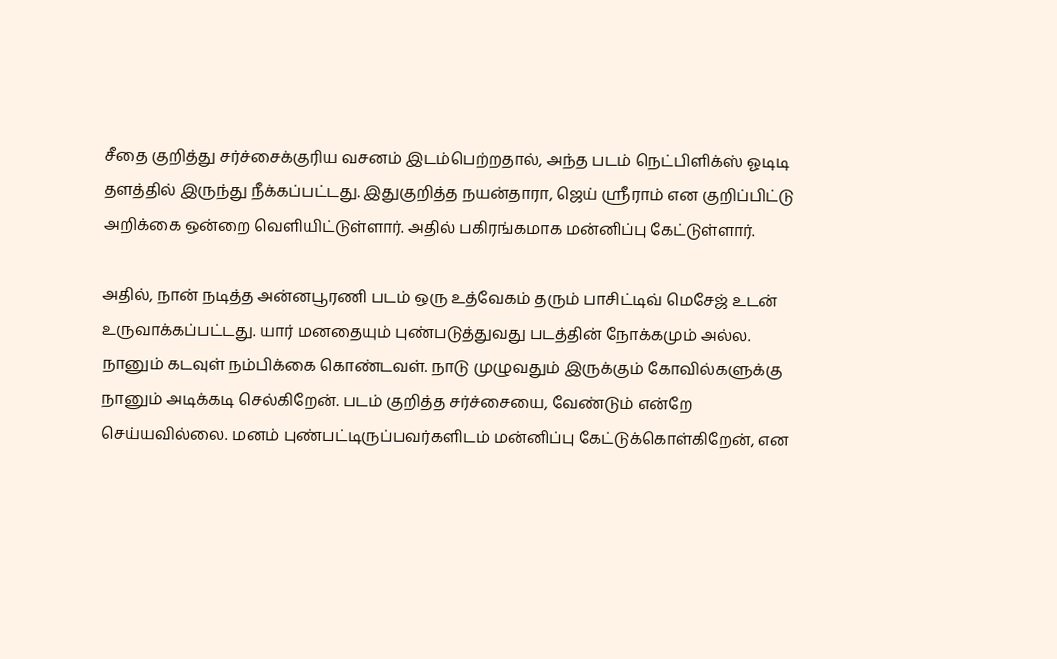சீதை குறித்து சர்ச்சைக்குரிய வசனம் இடம்பெற்றதால், அந்த படம் நெட்பிளிக்ஸ் ஓடிடி தளத்தில் இருந்து நீக்கப்பட்டது. இதுகுறித்த நயன்தாரா, ஜெய் ஸ்ரீராம் என குறிப்பிட்டு அறிக்கை ஒன்றை வெளியிட்டுள்ளார். அதில் பகிரங்கமாக மன்னிப்பு கேட்டுள்ளார்.

அதில், நான் நடித்த அன்னபூரணி படம் ஒரு உத்வேகம் தரும் பாசிட்டிவ் மெசேஜ் உடன் உருவாக்கப்பட்டது. யார் மனதையும் புண்படுத்துவது படத்தின் நோக்கமும் அல்ல. நானும் கடவுள் நம்பிக்கை கொண்டவள். நாடு முழுவதும் இருக்கும் கோவில்களுக்கு நானும் அடிக்கடி செல்கிறேன். படம் குறித்த சர்ச்சையை, வேண்டும் என்றே செய்யவில்லை. மனம் புண்பட்டிருப்பவர்களிடம் மன்னிப்பு கேட்டுக்கொள்கிறேன், என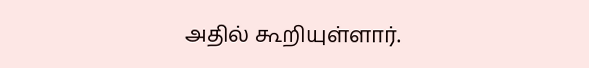அதில் கூறியுள்ளார்.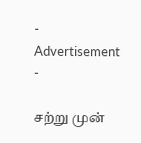- Advertisement -

சற்று முன்